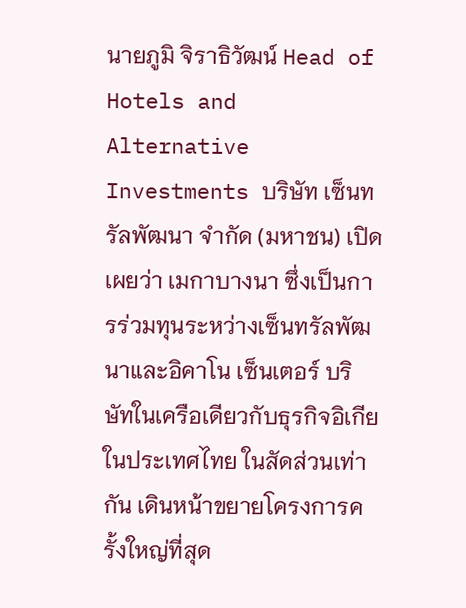นายภูมิ จิราธิวัฒน์ Head of Hotels and Alternative Investments บริษัท เซ็นทรัลพัฒนา จำกัด (มหาชน) เปิดเผยว่า เมกาบางนา ซึ่งเป็นการร่วมทุนระหว่างเซ็นทรัลพัฒนาและอิคาโน เซ็นเตอร์ บริษัทในเครือเดียวกับธุรกิจอิเกียในประเทศไทย ในสัดส่วนเท่ากัน เดินหน้าขยายโครงการครั้งใหญ่ที่สุด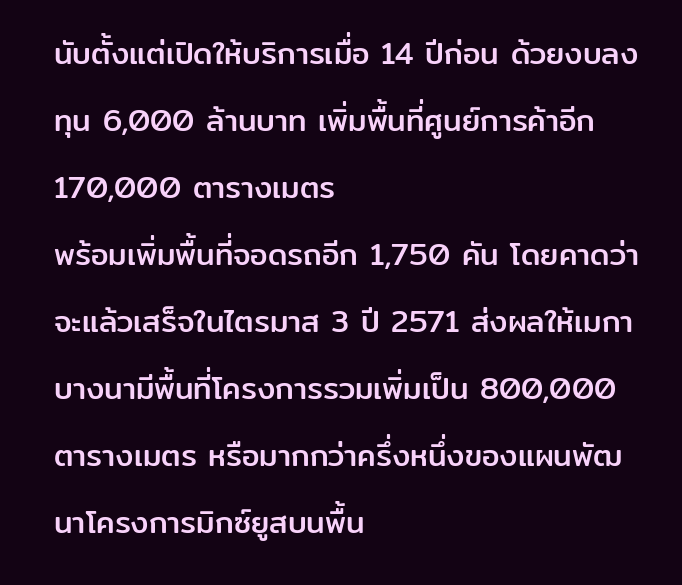นับตั้งแต่เปิดให้บริการเมื่อ 14 ปีก่อน ด้วยงบลงทุน 6,000 ล้านบาท เพิ่มพื้นที่ศูนย์การค้าอีก 170,000 ตารางเมตร
พร้อมเพิ่มพื้นที่จอดรถอีก 1,750 คัน โดยคาดว่าจะแล้วเสร็จในไตรมาส 3 ปี 2571 ส่งผลให้เมกาบางนามีพื้นที่โครงการรวมเพิ่มเป็น 800,000 ตารางเมตร หรือมากกว่าครึ่งหนึ่งของแผนพัฒนาโครงการมิกซ์ยูสบนพื้น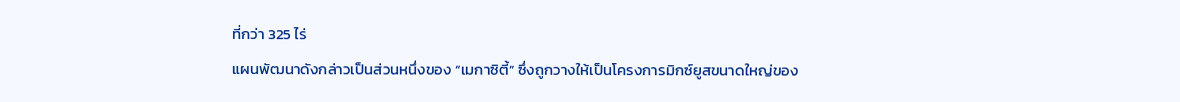ที่กว่า 325 ไร่
แผนพัฒนาดังกล่าวเป็นส่วนหนึ่งของ “เมกาซิตี้” ซึ่งถูกวางให้เป็นโครงการมิกซ์ยูสขนาดใหญ่ของ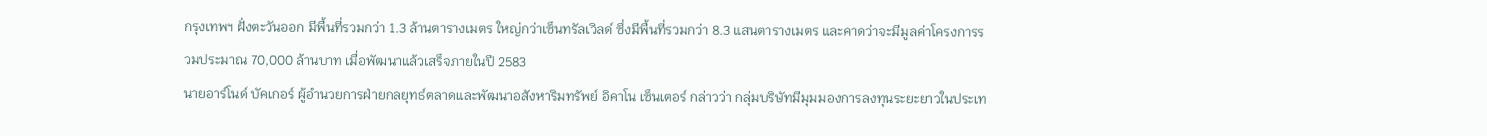กรุงเทพฯ ฝั่งตะวันออก มีพื้นที่รวมกว่า 1.3 ล้านตารางเมตร ใหญ่กว่าเซ็นทรัลเวิลด์ ซึ่งมีพื้นที่รวมกว่า 8.3 แสนตารางเมตร และคาดว่าจะมีมูลค่าโครงการรวมประมาณ 70,000 ล้านบาท เมื่อพัฒนาแล้วเสร็จภายในปี 2583
นายอาร์โนด์ บัคเกอร์ ผู้อำนวยการฝ่ายกลยุทธ์ตลาดและพัฒนาอสังหาริมทรัพย์ อิคาโน เซ็นเตอร์ กล่าวว่า กลุ่มบริษัทมีมุมมองการลงทุนระยะยาวในประเท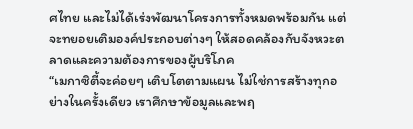ศไทย และไม่ได้เร่งพัฒนาโครงการทั้งหมดพร้อมกัน แต่จะทยอยเติมองค์ประกอบต่างๆ ให้สอดคล้องกับจังหวะตลาดและความต้องการของผู้บริโภค
“เมกาซิตี้จะค่อยๆ เติบโตตามแผน ไม่ใช่การสร้างทุกอย่างในครั้งเดียว เราศึกษาข้อมูลและพฤ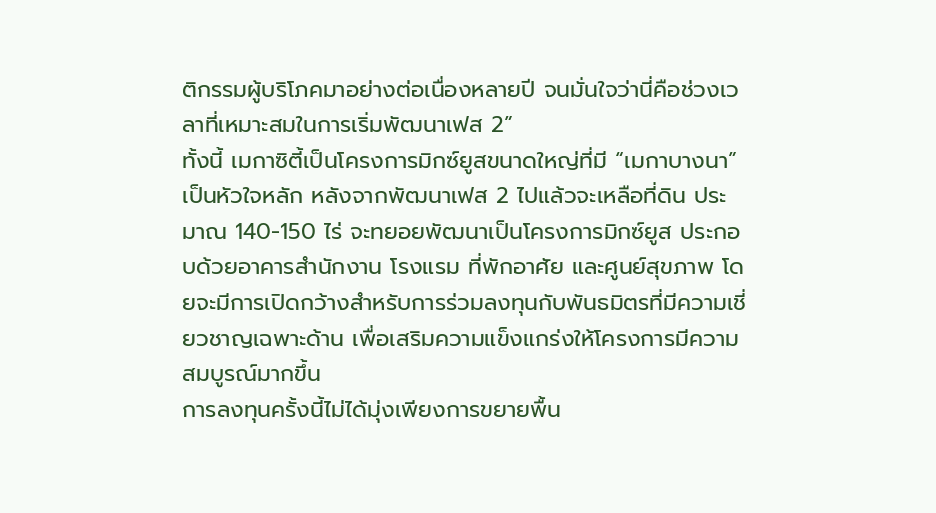ติกรรมผู้บริโภคมาอย่างต่อเนื่องหลายปี จนมั่นใจว่านี่คือช่วงเวลาที่เหมาะสมในการเริ่มพัฒนาเฟส 2”
ทั้งนี้ เมกาซิตี้เป็นโครงการมิกซ์ยูสขนาดใหญ่ที่มี “เมกาบางนา” เป็นหัวใจหลัก หลังจากพัฒนาเฟส 2 ไปแล้วจะเหลือที่ดิน ประมาณ 140-150 ไร่ จะทยอยพัฒนาเป็นโครงการมิกซ์ยูส ประกอบด้วยอาคารสำนักงาน โรงแรม ที่พักอาศัย และศูนย์สุขภาพ โดยจะมีการเปิดกว้างสำหรับการร่วมลงทุนกับพันธมิตรที่มีความเชี่ยวชาญเฉพาะด้าน เพื่อเสริมความแข็งแกร่งให้โครงการมีความสมบูรณ์มากขึ้น
การลงทุนครั้งนี้ไม่ได้มุ่งเพียงการขยายพื้น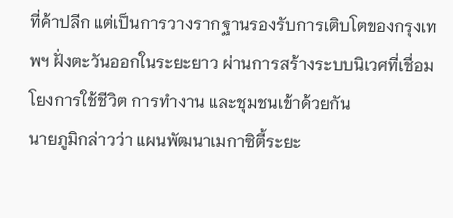ที่ค้าปลีก แต่เป็นการวางรากฐานรองรับการเติบโตของกรุงเทพฯ ฝั่งตะวันออกในระยะยาว ผ่านการสร้างระบบนิเวศที่เชื่อมโยงการใช้ชีวิต การทำงาน และชุมชนเข้าด้วยกัน
นายภูมิกล่าวว่า แผนพัฒนาเมกาซิตี้ระยะ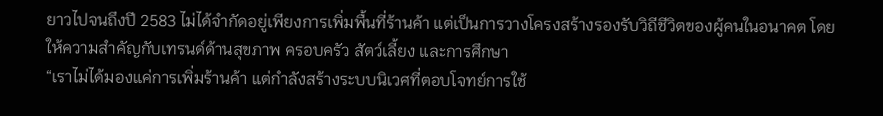ยาวไปจนถึงปี 2583 ไม่ได้จำกัดอยู่เพียงการเพิ่มพื้นที่ร้านค้า แต่เป็นการวางโครงสร้างรองรับวิถีชีวิตของผู้คนในอนาคต โดยให้ความสำคัญกับเทรนด์ด้านสุขภาพ ครอบครัว สัตว์เลี้ยง และการศึกษา
“เราไม่ได้มองแค่การเพิ่มร้านค้า แต่กำลังสร้างระบบนิเวศที่ตอบโจทย์การใช้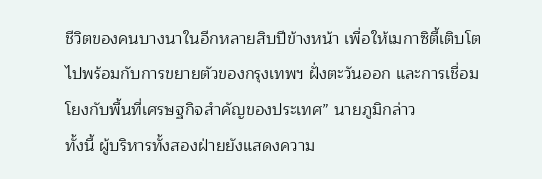ชีวิตของคนบางนาในอีกหลายสิบปีข้างหน้า เพื่อให้เมกาซิตี้เติบโตไปพร้อมกับการขยายตัวของกรุงเทพฯ ฝั่งตะวันออก และการเชื่อมโยงกับพื้นที่เศรษฐกิจสำคัญของประเทศ” นายภูมิกล่าว
ทั้งนี้ ผู้บริหารทั้งสองฝ่ายยังแสดงความ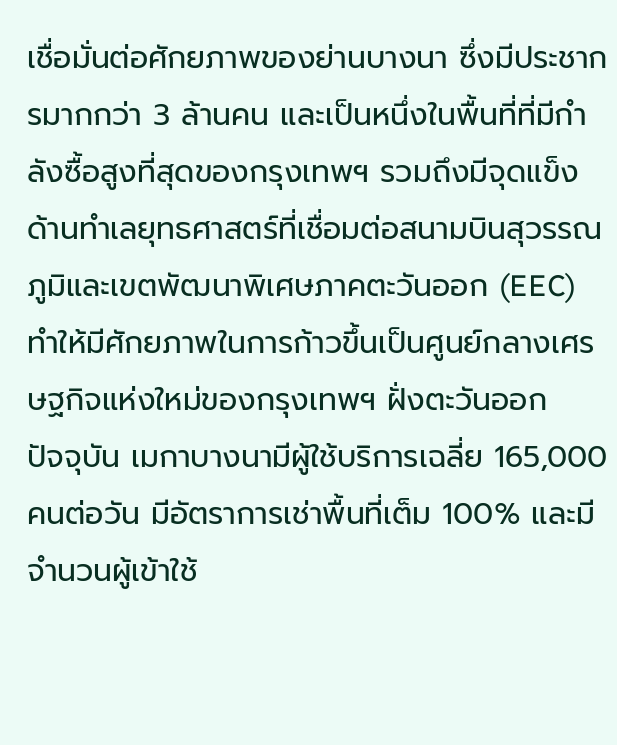เชื่อมั่นต่อศักยภาพของย่านบางนา ซึ่งมีประชากรมากกว่า 3 ล้านคน และเป็นหนึ่งในพื้นที่ที่มีกำลังซื้อสูงที่สุดของกรุงเทพฯ รวมถึงมีจุดแข็งด้านทำเลยุทธศาสตร์ที่เชื่อมต่อสนามบินสุวรรณภูมิและเขตพัฒนาพิเศษภาคตะวันออก (EEC) ทำให้มีศักยภาพในการก้าวขึ้นเป็นศูนย์กลางเศรษฐกิจแห่งใหม่ของกรุงเทพฯ ฝั่งตะวันออก
ปัจจุบัน เมกาบางนามีผู้ใช้บริการเฉลี่ย 165,000 คนต่อวัน มีอัตราการเช่าพื้นที่เต็ม 100% และมีจำนวนผู้เข้าใช้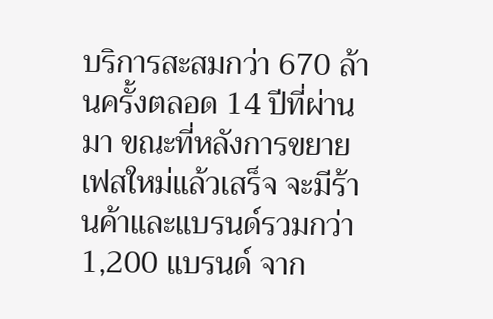บริการสะสมกว่า 670 ล้านครั้งตลอด 14 ปีที่ผ่านมา ขณะที่หลังการขยายเฟสใหม่แล้วเสร็จ จะมีร้านค้าและแบรนด์รวมกว่า 1,200 แบรนด์ จาก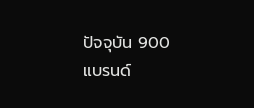ปัจจุบัน 900 แบรนด์